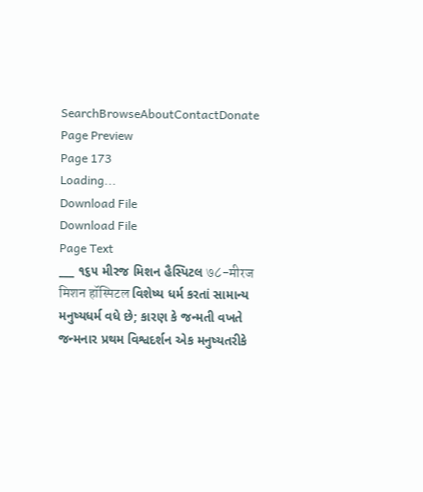SearchBrowseAboutContactDonate
Page Preview
Page 173
Loading...
Download File
Download File
Page Text
___ ૧૬૫ મીરજ મિશન હૈસ્પિટલ ७८-मीरज मिशन हॉस्पिटल વિશેષ્ય ધર્મ કરતાં સામાન્ય મનુષ્યધર્મ વધે છે; કારણ કે જન્મતી વખતે જન્મનાર પ્રથમ વિશ્વદર્શન એક મનુષ્યતરીકે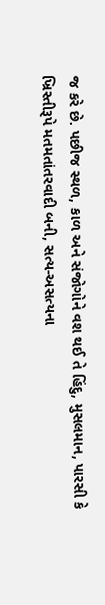જ કરે છે. પછીજ સ્થળ, કાળ અને સંજોગોને વશ થઈ તે હિંદુ, મુસલમાન, પારસી કે ખ્રિસ્તીરૂપે મતમતાંતરવાદી બની, સત્ય-અસત્યના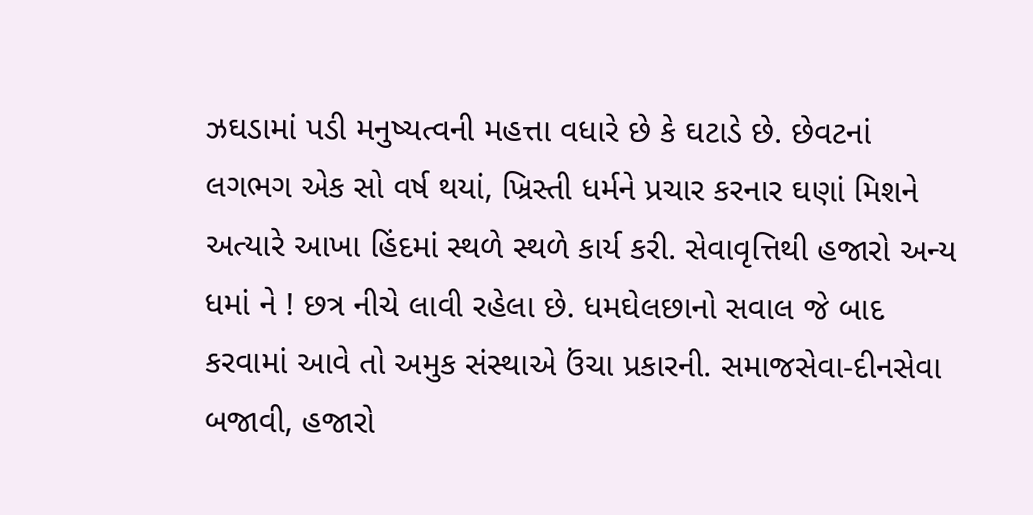ઝઘડામાં પડી મનુષ્યત્વની મહત્તા વધારે છે કે ઘટાડે છે. છેવટનાં લગભગ એક સો વર્ષ થયાં, ખ્રિસ્તી ધર્મને પ્રચાર કરનાર ઘણાં મિશને અત્યારે આખા હિંદમાં સ્થળે સ્થળે કાર્ય કરી. સેવાવૃત્તિથી હજારો અન્ય ધમાં ને ! છત્ર નીચે લાવી રહેલા છે. ધમઘેલછાનો સવાલ જે બાદ કરવામાં આવે તો અમુક સંસ્થાએ ઉંચા પ્રકારની. સમાજસેવા-દીનસેવા બજાવી, હજારો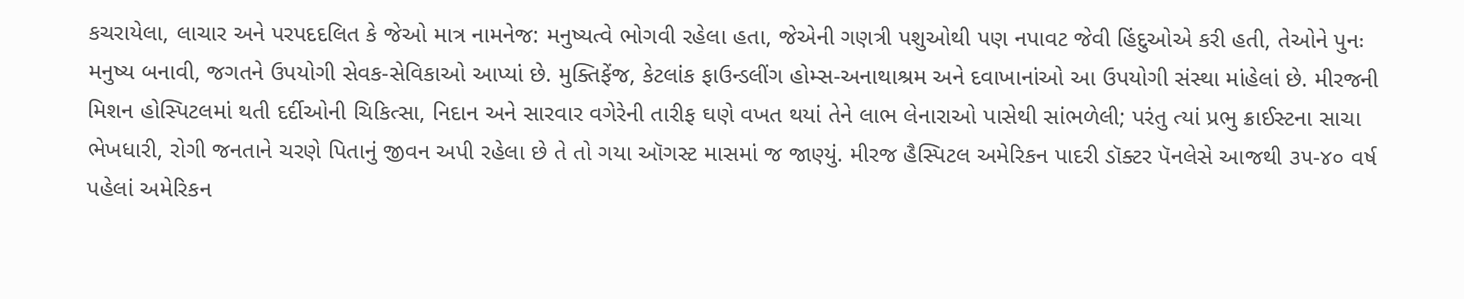કચરાયેલા, લાચાર અને પરપદદલિત કે જેઓ માત્ર નામનેજ: મનુષ્યત્વે ભોગવી રહેલા હતા, જેએની ગણત્રી પશુઓથી પણ નપાવટ જેવી હિંદુઓએ કરી હતી, તેઓને પુનઃ મનુષ્ય બનાવી, જગતને ઉપયોગી સેવક-સેવિકાઓ આપ્યાં છે. મુક્તિફેંજ, કેટલાંક ફાઉન્ડલીંગ હોમ્સ-અનાથાશ્રમ અને દવાખાનાંઓ આ ઉપયોગી સંસ્થા માંહેલાં છે. મીરજની મિશન હોસ્પિટલમાં થતી દર્દીઓની ચિકિત્સા, નિદાન અને સારવાર વગેરેની તારીફ ઘણે વખત થયાં તેને લાભ લેનારાઓ પાસેથી સાંભળેલી; પરંતુ ત્યાં પ્રભુ ક્રાઈસ્ટના સાચા ભેખધારી, રોગી જનતાને ચરણે પિતાનું જીવન અપી રહેલા છે તે તો ગયા ઑગસ્ટ માસમાં જ જાણ્યું. મીરજ હૈસ્પિટલ અમેરિકન પાદરી ડૉક્ટર પૅનલેસે આજથી ૩૫-૪૦ વર્ષ પહેલાં અમેરિકન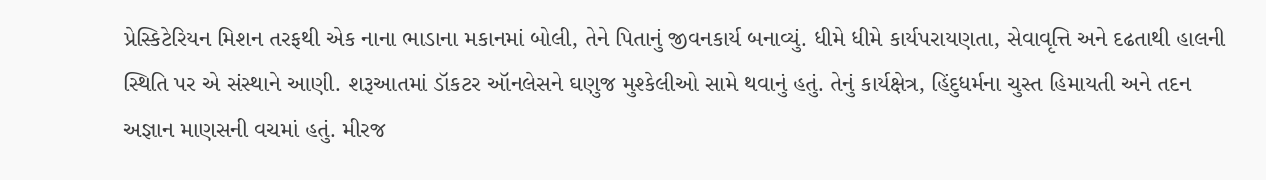પ્રેસ્કિટેરિયન મિશન તરફથી એક નાના ભાડાના મકાનમાં બોલી, તેને પિતાનું જીવનકાર્ય બનાવ્યું. ધીમે ધીમે કાર્યપરાયણતા, સેવાવૃત્તિ અને દઢતાથી હાલની સ્થિતિ પર એ સંસ્થાને આણી. શરૂઆતમાં ડૉકટર ઑનલેસને ઘણુજ મુશ્કેલીઓ સામે થવાનું હતું. તેનું કાર્યક્ષેત્ર, હિંદુધર્મના ચુસ્ત હિમાયતી અને તદન અજ્ઞાન માણસની વચમાં હતું. મીરજ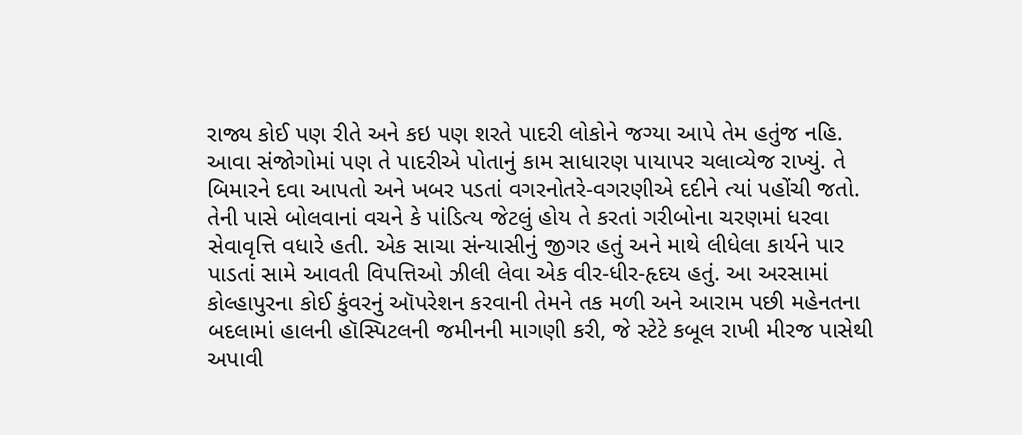રાજ્ય કોઈ પણ રીતે અને કઇ પણ શરતે પાદરી લોકોને જગ્યા આપે તેમ હતુંજ નહિ. આવા સંજોગોમાં પણ તે પાદરીએ પોતાનું કામ સાધારણ પાયાપર ચલાવ્યેજ રાખ્યું. તે બિમારને દવા આપતો અને ખબર પડતાં વગરનોતરે-વગરણીએ દદીને ત્યાં પહોંચી જતો. તેની પાસે બોલવાનાં વચને કે પાંડિત્ય જેટલું હોય તે કરતાં ગરીબોના ચરણમાં ધરવા સેવાવૃત્તિ વધારે હતી. એક સાચા સંન્યાસીનું જીગર હતું અને માથે લીધેલા કાર્યને પાર પાડતાં સામે આવતી વિપત્તિઓ ઝીલી લેવા એક વીર-ધીર-હૃદય હતું. આ અરસામાં કોલ્હાપુરના કોઈ કુંવરનું ઑપરેશન કરવાની તેમને તક મળી અને આરામ પછી મહેનતના બદલામાં હાલની હૉસ્પિટલની જમીનની માગણી કરી, જે સ્ટેટે કબૂલ રાખી મીરજ પાસેથી અપાવી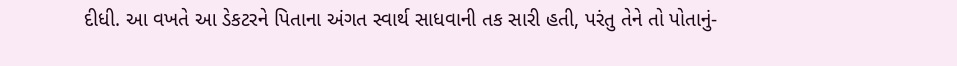દીધી. આ વખતે આ ડેકટરને પિતાના અંગત સ્વાર્થ સાધવાની તક સારી હતી, પરંતુ તેને તો પોતાનું-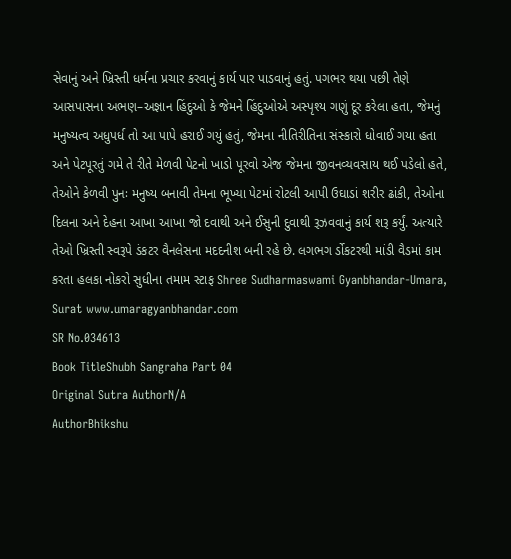સેવાનું અને ખ્રિસ્તી ધર્મના પ્રચાર કરવાનું કાર્ય પાર પાડવાનું હતું. પગભર થયા પછી તેણે આસપાસના અભણ–અજ્ઞાન હિંદુઓ કે જેમને હિંદુઓએ અસ્પૃશ્ય ગણું દૂર કરેલા હતા, જેમનું મનુષ્યત્વ અધુપર્ધ તો આ પાપે હરાઈ ગયું હતું, જેમના નીતિરીતિના સંસ્કારો ધોવાઈ ગયા હતા અને પેટપૂરતું ગમે તે રીતે મેળવી પેટનો ખાડો પૂરવો એજ જેમના જીવનવ્યવસાય થઈ પડેલો હતે, તેઓને કેળવી પુનઃ મનુષ્ય બનાવી તેમના ભૂખ્યા પેટમાં રોટલી આપી ઉઘાડાં શરીર ઢાંકી, તેઓના દિલના અને દેહના આખા આખા જો દવાથી અને ઈસુની દુવાથી રૂઝવવાનું કાર્ય શરૂ કર્યું. અત્યારે તેઓ ખ્રિસ્તી સ્વરૂપે ડંકટર વૈનલેસના મદદનીશ બની રહે છે. લગભગ ર્ડોકટરથી માંડી વૈડમાં કામ કરતા હલકા નોકરો સુધીના તમામ સ્ટાફ Shree Sudharmaswami Gyanbhandar-Umara, Surat www.umaragyanbhandar.com
SR No.034613
Book TitleShubh Sangraha Part 04
Original Sutra AuthorN/A
AuthorBhikshu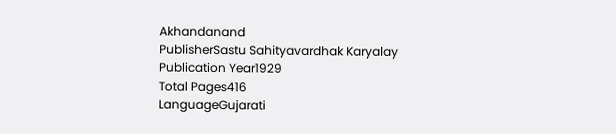Akhandanand
PublisherSastu Sahityavardhak Karyalay
Publication Year1929
Total Pages416
LanguageGujarati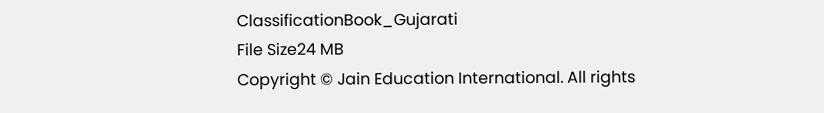ClassificationBook_Gujarati
File Size24 MB
Copyright © Jain Education International. All rights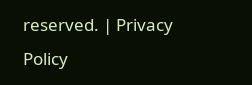reserved. | Privacy Policy